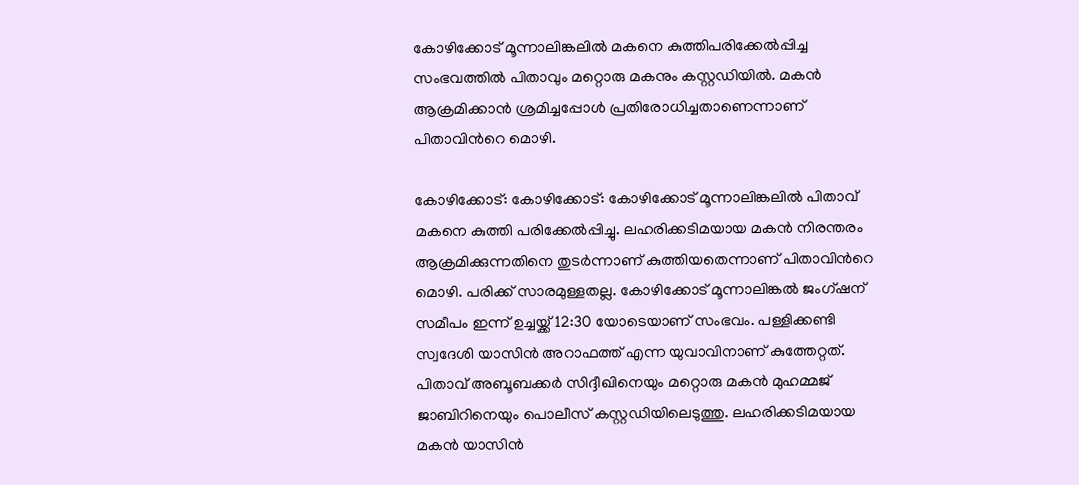കോഴിക്കോട് മൂന്നാലിങ്കലിൽ മകനെ കുത്തിപരിക്കേൽപ്പിച്ച സംഭവത്തിൽ പിതാവും മറ്റൊരു മകനും കസ്റ്റഡിയിൽ. മകൻ ആക്രമിക്കാൻ ശ്രമിച്ചപ്പോള്‍ പ്രതിരോധിച്ചതാണെന്നാണ് പിതാവിന്‍റെ മൊഴി.

കോഴിക്കോട്: കോഴിക്കോട്: കോഴിക്കോട് മൂന്നാലിങ്കലിൽ പിതാവ് മകനെ കുത്തി പരിക്കേൽപ്പിച്ചു. ലഹരിക്കടിമയായ മകൻ നിരന്തരം ആക്രമിക്കുന്നതിനെ തുടർന്നാണ് കുത്തിയതെന്നാണ് പിതാവിന്‍റെ മൊഴി. പരിക്ക് സാരമുള്ളതല്ല. കോഴിക്കോട് മൂന്നാലിങ്കൽ ജംഗ്ഷന് സമീപം ഇന്ന് ഉച്ചയ്ക്ക് 12:30 യോടെയാണ് സംഭവം. പള്ളിക്കണ്ടി സ്വദേശി യാസിൻ അറാഫത്ത് എന്ന യുവാവിനാണ് കുത്തേറ്റത്. പിതാവ് അബൂബക്കർ സിദ്ദീഖിനെയും മറ്റൊരു മകൻ മുഹമ്മജ് ജാബിറിനെയും പൊലീസ് കസ്റ്റഡിയിലെടുത്തു. ലഹരിക്കടിമയായ മകൻ യാസിൻ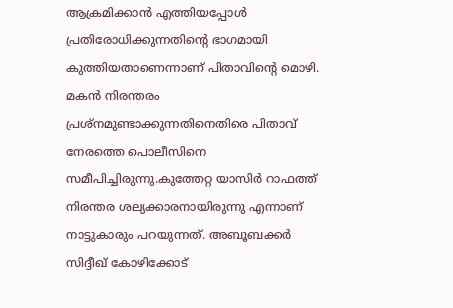ആക്രമിക്കാൻ എത്തിയപ്പോൾ പ്രതിരോധിക്കുന്നതിന്‍റെ ഭാഗമായി കുത്തിയതാണെന്നാണ് പിതാവിന്‍റെ മൊഴി. മകൻ നിരന്തരം പ്രശ്നമുണ്ടാക്കുന്നതിനെതിരെ പിതാവ് നേരത്തെ പൊലീസിനെ സമീപിച്ചിരുന്നു.കുത്തേറ്റ യാസിർ റാഫത്ത് നിരന്തര ശല്യക്കാരനായിരുന്നു എന്നാണ് നാട്ടുകാരും പറയുന്നത്. അബൂബക്കർ സിദ്ദീഖ് കോഴിക്കോട്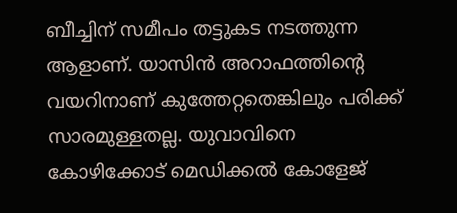ബീച്ചിന് സമീപം തട്ടുകട നടത്തുന്ന ആളാണ്. യാസിൻ അറാഫത്തിന്‍റെ വയറിനാണ് കുത്തേറ്റതെങ്കിലും പരിക്ക് സാരമുള്ളതല്ല. യുവാവിനെ കോഴിക്കോട് മെഡിക്കൽ കോളേജ്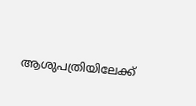ആശുപത്രിയിലേക്ക്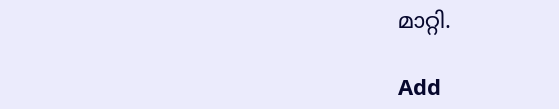മാറ്റി.

Add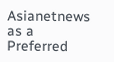Asianetnews as a Preferred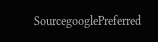SourcegooglePreferred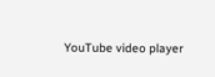YouTube video player